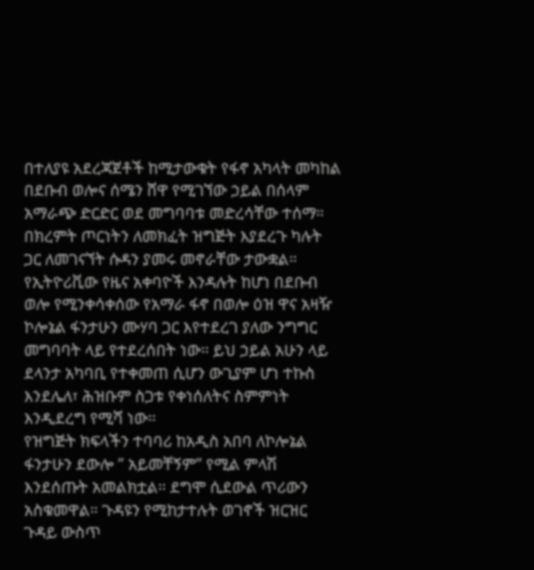በተለያዩ አደረጃጀቶች ከሚታውቁት የፋኖ አካላት መካከል በደቡብ ወሎና ሰሜን ሸዋ የሚገኘው ኃይል በሰላም አማራጭ ድርድር ወደ መግባባቱ መድረሳቸው ተሰማ። በክረምት ጦርነትን ለመክፈት ዝግጅት እያደረጉ ካሉት ጋር ለመገናኘት ሱዳን ያመሩ መኖራቸው ታውቋል።
የኢትዮሪቪው የዜና አቀባዮች እንዳሉት ከሆነ በደቡብ ወሎ የሚንቀሳቀሰው የአማራ ፋኖ በወሎ ዕዝ ዋና አዛዥ ኮሎኔል ፋንታሁን ሙሃባ ጋር እየተደረገ ያለው ንግግር መግባባት ላይ የተደረሰበት ነው። ይህ ኃይል አሁን ላይ ደላንታ አካባቢ የተቀመጠ ሲሆን ውጊያም ሆነ ተኩስ እንደሌለ፣ ሕዝቡም ስጋቱ የቀነሰለትና ስምምነት እንዲደረግ የሚሻ ነው።
የዝግጅት ክፍላችን ተባባሪ ከአዲስ አበባ ለኮሎኔል ፋንታሁን ደውሎ ” አይመቸኝም” የሚል ምላሽ እንደሰጡት አመልክቷል። ደግሞ ሲደውል ጥሪውን አስቁመዋል። ጉዳዩን የሚከታተሉት ወገኖች ዝርዝር ጉዳይ ውስጥ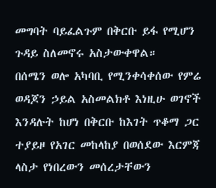መግባት ባይፈልጉም በቅርቡ ይፋ የሚሆን ጉዳይ ስለመኖሩ አስታውቀዋል።
በሰሜን ወሎ አካባቢ የሚንቀሳቀሰው የምሬ ወዳጆን ኃይል አስመልክቶ እነዚሁ ወገኖች እንዳሉት ከሆነ በቅርቡ ከእገት ጥቆማ ጋር ተያይዞ የአገር መከላከያ በወሰደው እርምጃ ላስታ የነበረውን መሰረታቸውን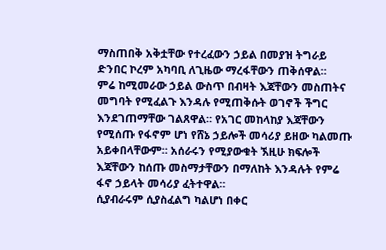ማስጠበቅ አቅቷቸው የተረፈውን ኃይል በመያዝ ትግራይ ድንበር ኮረም አካባቢ ለጊዜው ማረፋቸውን ጠቅሰዋል።
ምሬ ከሚመራው ኃይል ውስጥ በብዛት እጃቸውን መስጠትና መግባት የሚፈልጉ እንዳሉ የሚጠቅሱት ወገኖች ችግር እንደገጠማቸው ገልጸዋል። የአገር መከላከያ እጃቸውን የሚሰጡ የፋኖም ሆነ የሸኔ ኃይሎች መሳሪያ ይዘው ካልመጡ አይቀበላቸውም። አሰራሩን የሚያውቁት ኧዚሁ ክፍሎች እጃቸውን ከሰጡ መስማታቸውን በማለከት እንዳሉት የምሬ ፋኖ ኃይላት መሳሪያ ፈትተዋል።
ሲያብራሩም ሲያስፈልግ ካልሆነ በቀር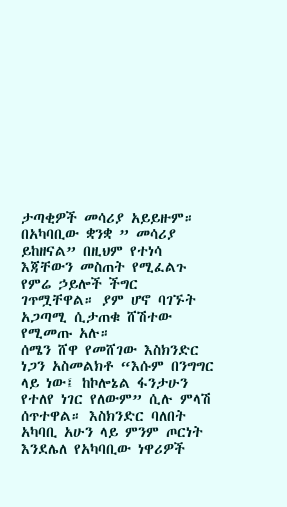ታጣቂዎች መሳሪያ አይይዙም። በአካባቢው ቋንቋ ” መሳሪያ ይከዘናል” በዚህም የተነሳ እጃቸውን መስጠት የሚፈልጉ የምሬ ኃይሎች ችግር ገጥሟቸዋል። ያም ሆኖ ባገኙት አጋጣሚ ሲታጠቁ ሸሽተው የሚመጡ አሉ።
ሰሜን ሸዋ የመሸገው እስክንድር ነጋን አስመልክቶ “እሱም በንግግር ላይ ነው፤ ከኮሎኔል ፋንታሁን የተለየ ነገር የለውም” ሲሉ ምላሽ ሰጥተዋል። እስክንድር ባለበት አካባቢ አሁን ላይ ምንም ጦርነት እንደሌለ የአካባቢው ነዋሪዎች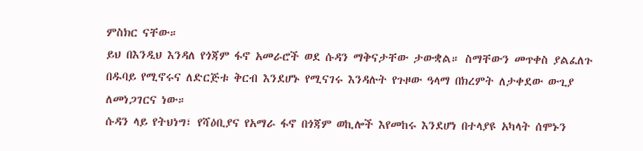ምስክር ናቸው።
ይህ በእንዲህ እንዳለ የጎጃም ፋኖ አመራሮች ወደ ሱዳን ማቅናታቸው ታውቋል። ስማቸውን መጥቀስ ያልፈለጉ በዱባይ የሚኖሩና ለድርጅቱ ቅርብ እንደሆኑ የሚናገሩ እንዳሉት የጉዞው ዓላማ በክረምት ለታቀደው ውጊያ ለመነጋገርና ነው።
ሱዳን ላይ የትህነግ፣ የሻዕቢያና የአማራ ፋኖ በጎጃም ወኪሎች እየመከሩ እንደሆነ በተላያዩ አካላት ሰሞኑን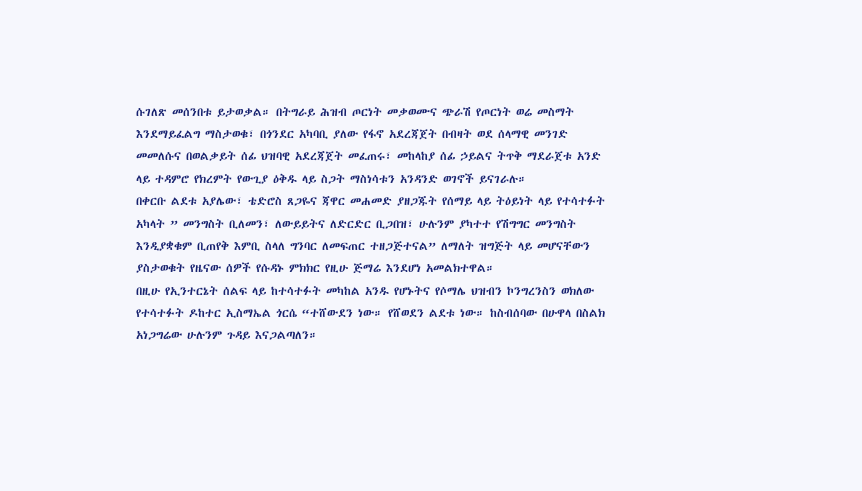ሱገለጽ መሰንበቱ ይታወቃል። በትግራይ ሕዝብ ጦርነት መቃወሙና ጭራሽ የጦርነት ወሬ መስማት እንደማይፈልግ ማስታወቁ፣ በጎንደር አካባቢ ያለው የፋኖ አደረጃጀት በብዛት ወደ ሰላማዊ መንገድ መመለሱና በወልቃይት ሰፊ ህዝባዊ አደረጃጀት መፈጠሩ፣ መከላከያ ሰፊ ኃይልና ትጥቅ ማደራጀቱ አንድ ላይ ተዳምሮ የክረምት የውጊያ ዕቅዱ ላይ ስጋት ማስነሳቱን አንዳንድ ወገኖች ይናገራሉ።
በቀርቡ ልደቱ አያሌው፣ ቴድሮስ ጸጋዬና ጃዋር መሐመድ ያዘጋጁት የሰማይ ላይ ትዕይነት ላይ የተሳተፉት አካላት ” መንግስት ቢለመን፣ ለውይይትና ለድርድር ቢጋበዝ፣ ሁሉንም ያካተተ የሽግግር መንግስት እንዲያቋቁም ቢጠየቅ እምቢ ስላለ ግንባር ለመፍጠር ተዘጋጅተናል” ለማለት ዝግጅት ላይ መሆናቸውን ያስታወቁት የዜናው ሰዎች የሱዳኑ ምክክር የዚሁ ጅማሬ እንደሆነ አመልክተዋል።
በዚሁ የኢንተርኔት ሰልፍ ላይ ከተሳተፉት መካከል አንዱ የሆኑትና የሶማሌ ህዝብን ኮንግረንስን ወክለው የተሳተፉት ዶከተር ኢስማኤል ጎርሴ “ተሸውደን ነው። የሸወደን ልደቱ ነው። ከስብሰባው በሁዋላ በስልክ አነጋግሬው ሁሉንም ጉዳይ እናጋልጣለን።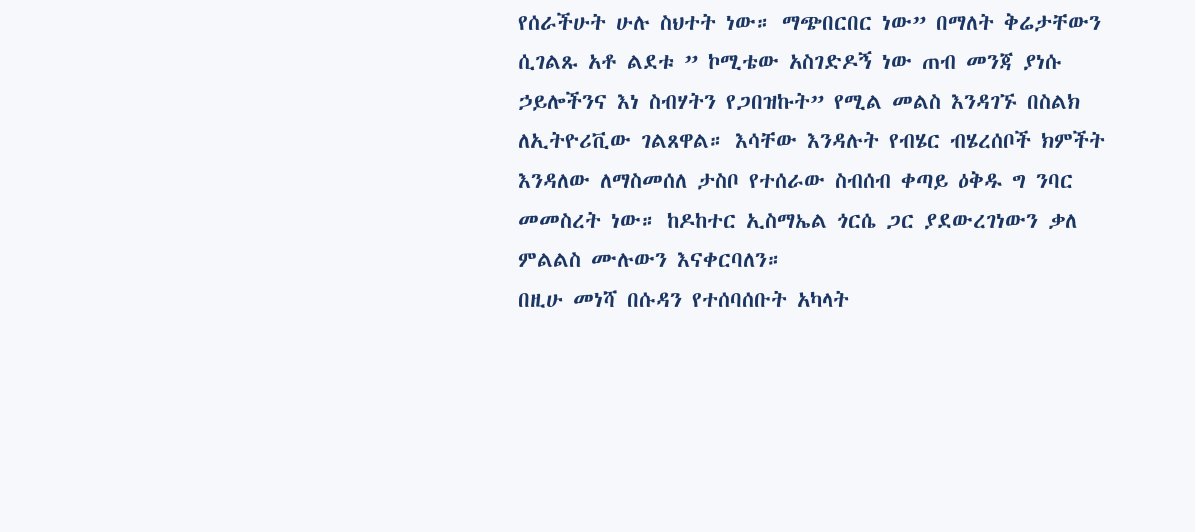የሰራችሁት ሁሉ ስህተት ነው። ማጭበርበር ነው” በማለት ቅሬታቸውን ሲገልጹ አቶ ልደቱ ” ኮሚቴው አስገድዶኝ ነው ጠብ መንጃ ያነሱ ኃይሎችንና እነ ስብሃትን የጋበዝኩት” የሚል መልስ እንዳገኙ በስልክ ለኢትዮሪቪው ገልጸዋል። እሳቸው እንዳሉት የብሄር ብሄረሰቦች ክምችት እንዳለው ለማስመሰለ ታስቦ የተሰራው ስብሰብ ቀጣይ ዕቅዱ ግ ንባር መመስረት ነው። ከዶከተር ኢስማኤል ጎርሴ ጋር ያደውረገነውን ቃለ ምልልስ ሙሉውን እናቀርባለን።
በዚሁ መነሻ በሱዳን የተሰባሰቡት አካላት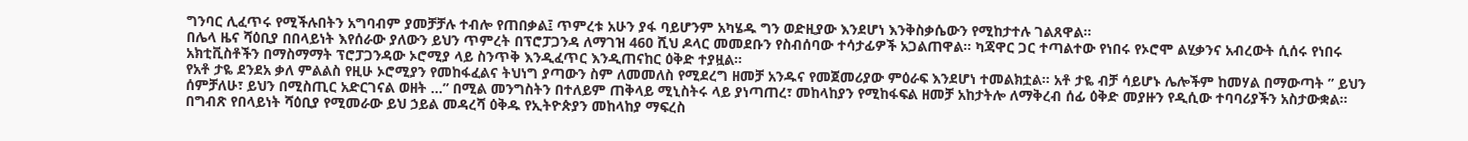ግንባር ሊፈጥሩ የሚችሉበትን አግባብም ያመቻቻሉ ተብሎ የጠበቃል፤ ጥምረቱ አሁን ያፋ ባይሆንም አካሄዱ ግን ወድዚያው እንደሆነ እንቅስቃሴውን የሚከታተሉ ገልጸዋል።
በሌላ ዜና ሻዕቢያ በበላይነት እየሰራው ያለውን ይህን ጥምረት በፕሮፓጋንዳ ለማገዝ 460 ሺህ ዶላር መመደቡን የስብሰባው ተሳታፊዎች አጋልጠዋል። ካጃዋር ጋር ተጣልተው የነበሩ የኦሮሞ ልሂቃንና አብረውት ሲሰሩ የነበሩ አክቲቪስቶችን በማስማማት ፕሮፓጋንዳው ኦሮሚያ ላይ ስንጥቅ እንዲፈጥር እንዲጠናከር ዕቅድ ተያዟል።
የአቶ ታዬ ደንደአ ቃለ ምልልስ የዚሁ ኦሮሚያን የመከፋፈልና ትህነግ ያጣውን ስም ለመመለስ የሚደረግ ዘመቻ አንዱና የመጀመሪያው ምዕራፍ እንደሆነ ተመልክቷል። አቶ ታዬ ብቻ ሳይሆኑ ሌሎችም ከመሃል በማውጣት ” ይህን ሰምቻለሁ፣ ይህን በሚስጢር አድርገናል ወዘት …” በሚል መንግስትን በተለይም ጠቅላይ ሚኒስትሩ ላይ ያነጣጠረ፣ መከላከያን የሚከፋፍል ዘመቻ አከታትሎ ለማቅረብ ሰፊ ዕቅድ መያዙን የዲሲው ተባባሪያችን አስታውቋል።
በግብጽ የበላይነት ሻዕቢያ የሚመራው ይህ ኃይል መዳረሻ ዕቅዱ የኢትዮጵያን መከላከያ ማፍረስ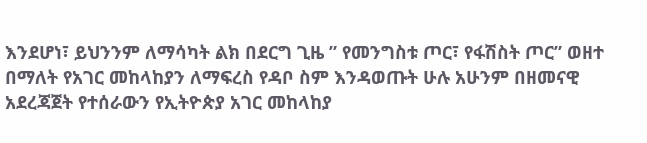እንደሆነ፣ ይህንንም ለማሳካት ልክ በደርግ ጊዜ ” የመንግስቱ ጦር፣ የፋሽስት ጦር” ወዘተ በማለት የአገር መከላከያን ለማፍረስ የዳቦ ስም እንዳወጡት ሁሉ አሁንም በዘመናዊ አደረጃጀት የተሰራውን የኢትዮጵያ አገር መከላከያ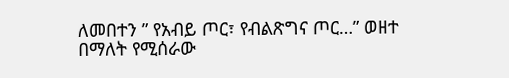ለመበተን ” የአብይ ጦር፣ የብልጽግና ጦር…” ወዘተ በማለት የሚሰራው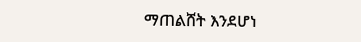ማጠልሸት እንደሆነ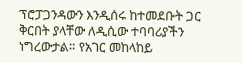ፕሮፓጋንዳውን እንዲሰሩ ከተመደቡት ጋር ቅርበት ያላቸው ለዲሲው ተባባሪያችን ነግረውታል። የአገር መከላከይ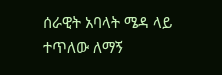ሰራዊት አባላት ሜዳ ላይ ተጥለው ለማኝ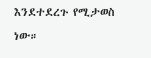እንደተደረጉ የሚታወስ ነው።